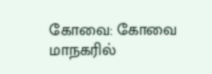கோவை: கோவை மாநகரில்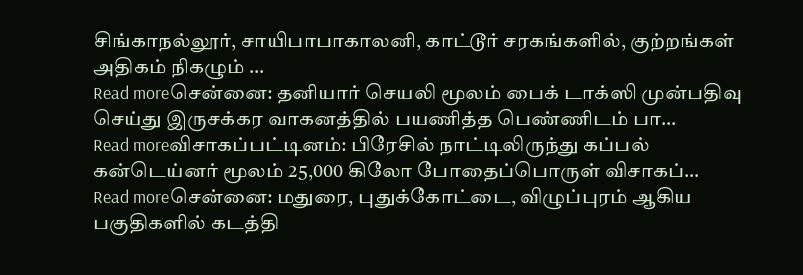சிங்காநல்லூர், சாயிபாபாகாலனி, காட்டூர் சரகங்களில், குற்றங்கள் அதிகம் நிகழும் …
Read moreசென்னை: தனியார் செயலி மூலம் பைக் டாக்ஸி முன்பதிவு செய்து இருசக்கர வாகனத்தில் பயணித்த பெண்ணிடம் பா…
Read moreவிசாகப்பட்டினம்: பிரேசில் நாட்டிலிருந்து கப்பல் கன்டெய்னர் மூலம் 25,000 கிலோ போதைப்பொருள் விசாகப்…
Read moreசென்னை: மதுரை, புதுக்கோட்டை, விழுப்புரம் ஆகிய பகுதிகளில் கடத்தி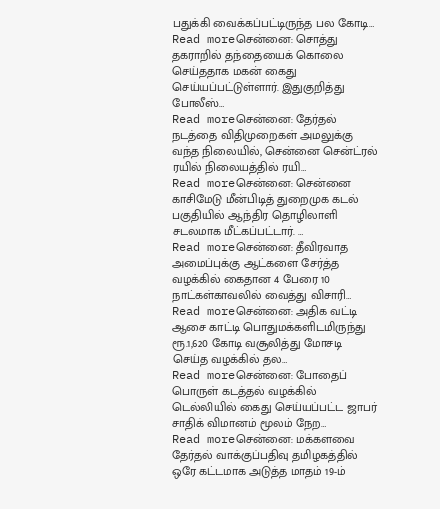பதுக்கி வைக்கப்பட்டிருந்த பல கோடி…
Read moreசென்னை: சொத்து தகராறில் தந்தையைக் கொலை செய்ததாக மகன் கைது செய்யப்பட்டுள்ளார். இதுகுறித்து போலீஸ்…
Read moreசென்னை: தேர்தல் நடத்தை விதிமுறைகள் அமலுக்கு வந்த நிலையில், சென்னை சென்ட்ரல் ரயில் நிலையத்தில் ரயி…
Read moreசென்னை: சென்னை காசிமேடு மீன்பிடித் துறைமுக கடல் பகுதியில் ஆந்திர தொழிலாளி சடலமாக மீட்கப்பட்டார். …
Read moreசென்னை: தீவிரவாத அமைப்புக்கு ஆட்களை சேர்த்த வழக்கில் கைதான 4 பேரை 10 நாட்கள்காவலில் வைத்து விசாரி…
Read moreசென்னை: அதிக வட்டி ஆசை காட்டி பொதுமக்களிடமிருந்து ரூ.1,620 கோடி வசூலித்து மோசடி செய்த வழக்கில் தல…
Read moreசென்னை: போதைப் பொருள் கடத்தல் வழக்கில் டெல்லியில் கைது செய்யப்பட்ட ஜாபர் சாதிக் விமானம் மூலம் நேற…
Read moreசென்னை: மக்களவை தேர்தல் வாக்குப்பதிவு தமிழகத்தில் ஒரே கட்டமாக அடுத்த மாதம் 19-ம்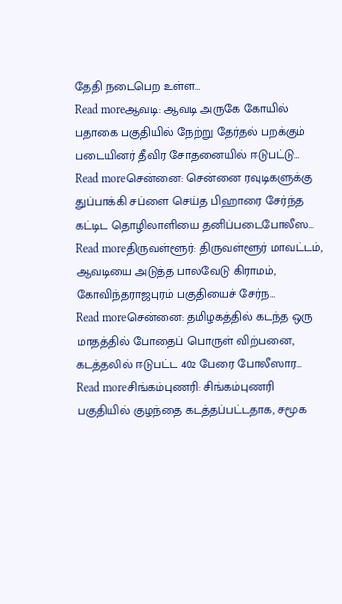தேதி நடைபெற உள்ள…
Read moreஆவடி: ஆவடி அருகே கோயில் பதாகை பகுதியில் நேற்று தேர்தல் பறக்கும் படையினர் தீவிர சோதனையில் ஈடுபட்டு…
Read moreசென்னை: சென்னை ரவுடிகளுக்கு துப்பாக்கி சப்ளை செய்த பிஹாரை சேர்ந்த கட்டிட தொழிலாளியை தனிப்படைபோலீஸ…
Read moreதிருவள்ளூர்: திருவள்ளூர் மாவட்டம், ஆவடியை அடுத்த பாலவேடு கிராமம், கோவிந்தராஜபுரம் பகுதியைச் சேர்ந…
Read moreசென்னை: தமிழகத்தில் கடந்த ஒரு மாதத்தில் போதைப் பொருள் விற்பனை, கடத்தலில் ஈடுபட்ட 402 பேரை போலீஸார…
Read moreசிங்கம்புணரி: சிங்கம்புணரி பகுதியில் குழந்தை கடத்தப்பட்டதாக, சமூக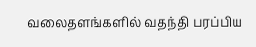வலைதளங்களில் வதந்தி பரப்பிய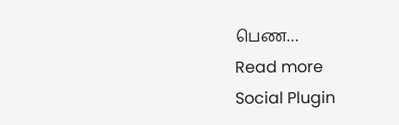பெண…
Read more
Social Plugin